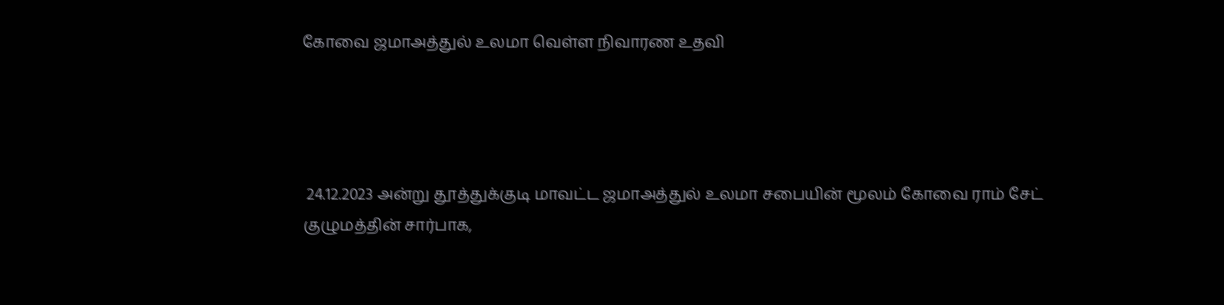கோவை ஜமாஅத்துல் உலமா வெள்ள நிவாரண உதவி




 24.12.2023 அன்று தூத்துக்குடி மாவட்ட ஜமாஅத்துல் உலமா சபையின் மூலம் கோவை ராம் சேட் குழுமத்தின் சார்பாக,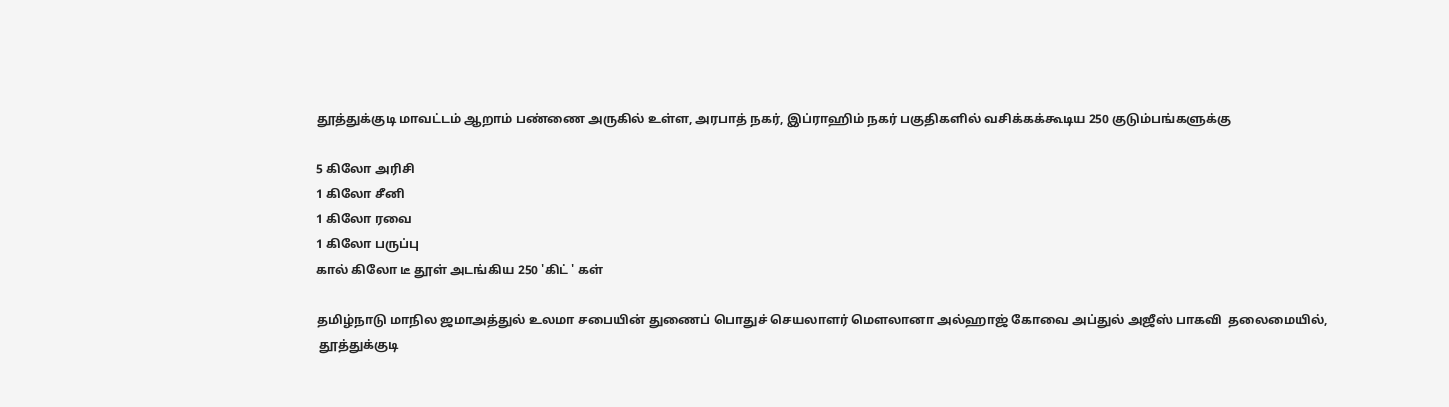தூத்துக்குடி மாவட்டம் ஆறாம் பண்ணை அருகில் உள்ள, அரபாத் நகர், இப்ராஹிம் நகர் பகுதிகளில் வசிக்கக்கூடிய 250 குடும்பங்களுக்கு

5 கிலோ அரிசி
1 கிலோ சீனி
1 கிலோ ரவை
1 கிலோ பருப்பு
கால் கிலோ டீ தூள் அடங்கிய 250 'கிட் ' கள்

தமிழ்நாடு மாநில ஜமாஅத்துல் உலமா சபையின் துணைப் பொதுச் செயலாளர் மௌலானா அல்ஹாஜ் கோவை அப்துல் அஜீஸ் பாகவி  தலைமையில்,
 தூத்துக்குடி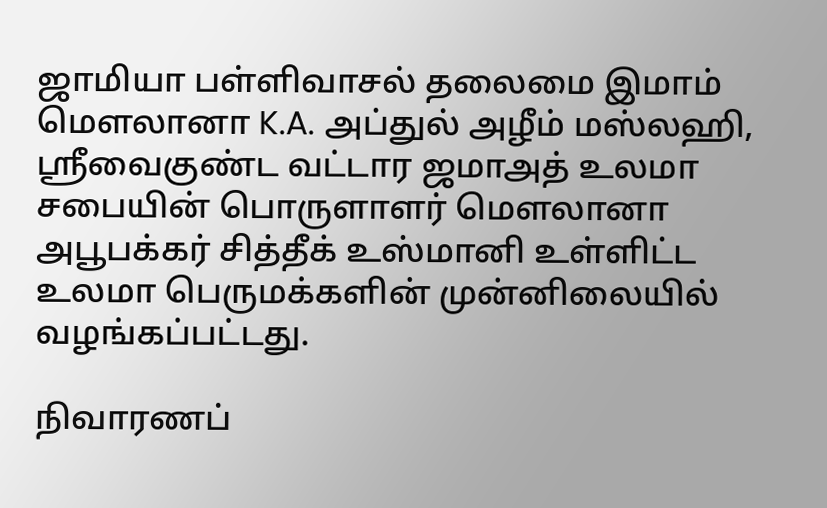ஜாமியா பள்ளிவாசல் தலைமை இமாம் மௌலானா K.A. அப்துல் அழீம் மஸ்லஹி, ஸ்ரீவைகுண்ட வட்டார ஜமாஅத் உலமா சபையின் பொருளாளர் மௌலானா அபூபக்கர் சித்தீக் உஸ்மானி உள்ளிட்ட உலமா பெருமக்களின் முன்னிலையில் வழங்கப்பட்டது.

நிவாரணப்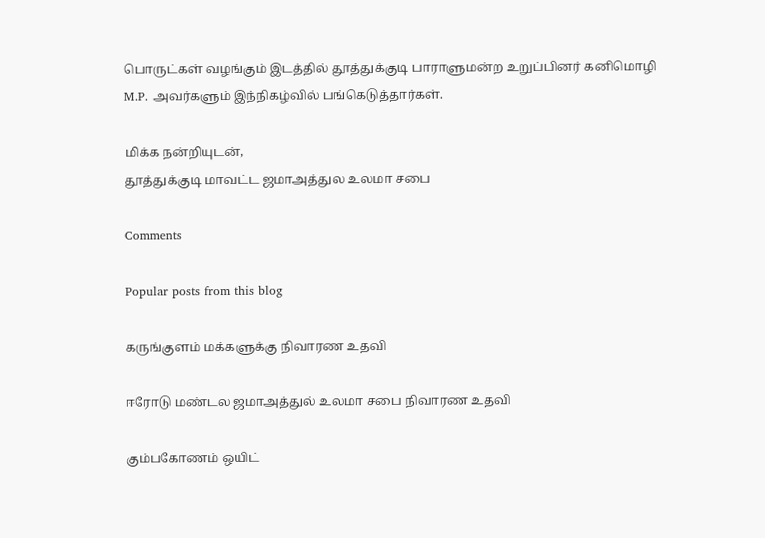பொருட்கள் வழங்கும் இடத்தில் தூத்துக்குடி பாராளுமன்ற உறுப்பினர் கனிமொழி M.P. அவர்களும் இந்நிகழ்வில் பங்கெடுத்தார்கள்.

மிக்க நன்றியுடன்,
தூத்துக்குடி மாவட்ட ஜமாஅத்துல உலமா சபை

Comments

Popular posts from this blog

கருங்குளம் மக்களுக்கு நிவாரண உதவி

ஈரோடு மண்டல ஜமாஅத்துல் உலமா சபை நிவாரண உதவி

கும்பகோணம் ஒயிட்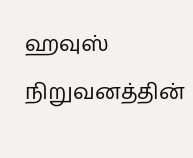ஹவுஸ் நிறுவனத்தின்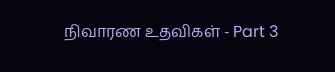நிவாரண உதவிகள் - Part 3